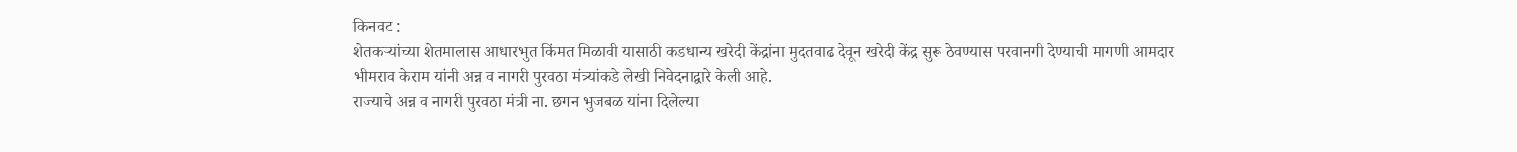किनवट :
शेतकऱ्यांच्या शेतमालास आधारभुत किंमत मिळावी यासाठी कडधान्य खरेदी केंद्रांना मुदतवाढ देवून खरेदी केंद्र सुरू ठेवण्यास परवानगी देण्याची मागणी आमदार भीमराव केराम यांनी अन्न व नागरी पुरवठा मंत्र्यांकडे लेखी निवेदनाद्वारे केली आहे.
राज्याचे अन्न व नागरी पुरवठा मंत्री ना. छगन भुजबळ यांना दिलेल्या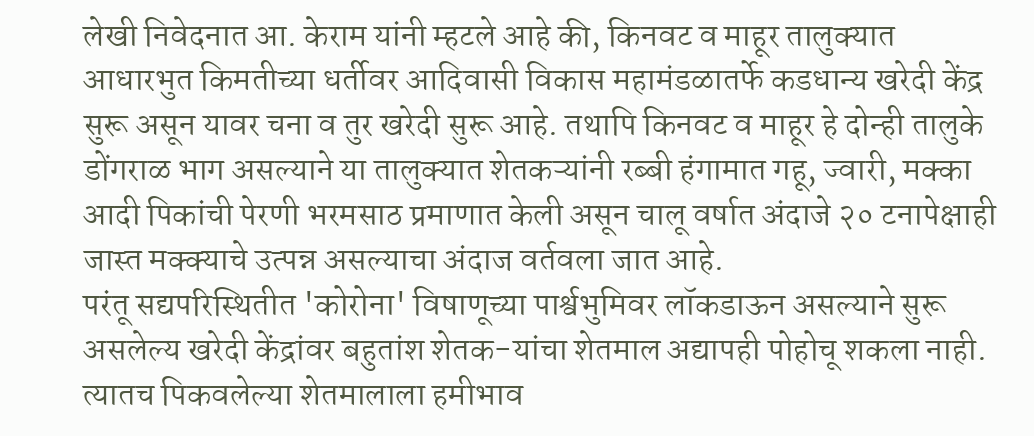लेखी निवेदनात आ. केराम यांनी म्हटले आहे की, किनवट व माहूर तालुक्यात आधारभुत किमतीच्या धर्तीवर आदिवासी विकास महामंडळातर्फे कडधान्य खरेदी केंद्र सुरू असून यावर चना व तुर खरेदी सुरू आहे. तथापि किनवट व माहूर हे दोन्ही तालुके डोंगराळ भाग असल्याने या तालुक्यात शेतकऱ्यांनी रब्बी हंगामात गहू, ज्वारी, मक्का आदी पिकांची पेरणी भरमसाठ प्रमाणात केली असून चालू वर्षात अंदाजे २० टनापेक्षाही जास्त मक्क्याचे उत्पन्न असल्याचा अंदाज वर्तवला जात आहे.
परंतू सद्यपरिस्थितीत 'कोरोना' विषाणूच्या पार्श्वभुमिवर लॉकडाऊन असल्याने सुरू असलेल्य खरेदी केंद्रांवर बहुतांश शेतक-यांचा शेतमाल अद्यापही पोहोचू शकला नाही. त्यातच पिकवलेल्या शेतमालाला हमीभाव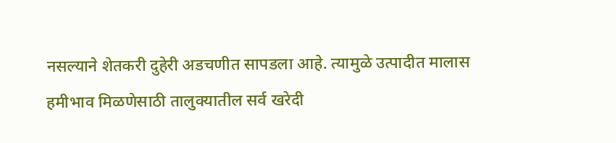नसल्याने शेतकरी दुहेरी अडचणीत सापडला आहे. त्यामुळे उत्पादीत मालास हमीभाव मिळणेसाठी तालुक्यातील सर्व खरेदी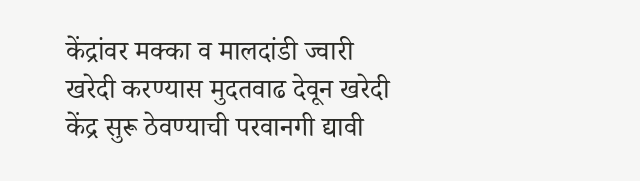केंद्रांवर मक्का व मालदांडी ज्वारी खरेदी करण्यास मुदतवाढ देवून खरेदी केंद्र सुरू ठेवण्याची परवानगी द्यावी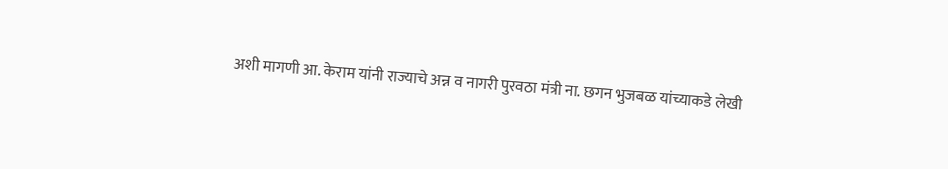अशी मागणी आ. केराम यांनी राज्याचे अन्न व नागरी पुरवठा मंत्री ना. छगन भुजबळ यांच्याकडे लेखी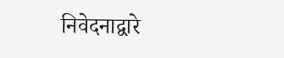निवेदनाद्वारे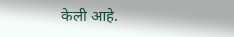केली आहे.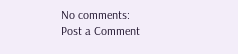No comments:
Post a Comment